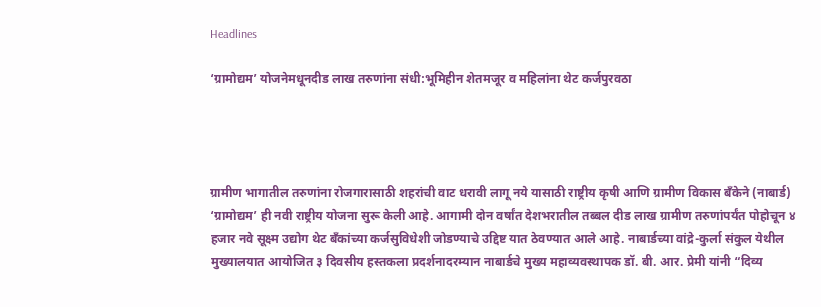Headlines

‘ग्रामोद्यम’ योजनेमधूनदीड लाख तरुणांना संधी:भूमिहीन शेतमजूर व महिलांना थेट कर्जपुरवठा




ग्रामीण भागातील तरुणांना रोजगारासाठी शहरांची वाट धरावी लागू नये यासाठी राष्ट्रीय कृषी आणि ग्रामीण विकास बँकेने (नाबार्ड) ‘ग्रामोद्यम’ ही नवी राष्ट्रीय योजना सुरू केली आहे. आगामी दोन वर्षांत देशभरातील तब्बल दीड लाख ग्रामीण तरुणांपर्यंत पोहोचून ४ हजार नवे सूक्ष्म उद्योग थेट बँकांच्या कर्जसुविधेशी जोडण्याचे उद्दिष्ट यात ठेवण्यात आले आहे. नाबार्डच्या वांद्रे-कुर्ला संकुल येथील मुख्यालयात आयोजित ३ दिवसीय हस्तकला प्रदर्शनादरम्यान नाबार्डचे मुख्य महाव्यवस्थापक डॉ. बी. आर. प्रेमी यांनी “दिव्य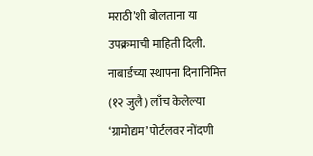मराठी’शी बोलताना या उपक्रमाची माहिती दिली. नाबार्डच्या स्थापना दिनानिमित्त (१२ जुलै) लाँच केलेल्या ‘ग्रामोद्यम’ पोर्टलवर नोंदणी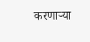करणाऱ्या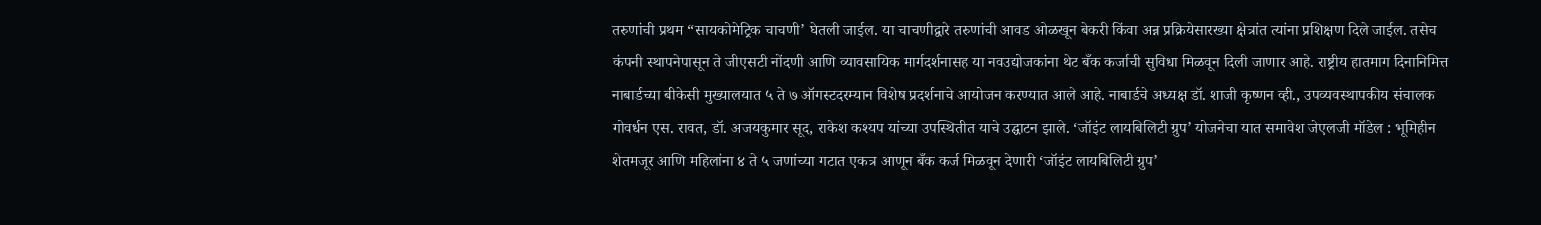तरुणांची प्रथम “सायकोमेट्रिक चाचणी’ घेतली जाईल. या चाचणीद्वारे तरुणांची आवड ओळखून बेकरी किंवा अन्न प्रक्रियेसारख्या क्षेत्रांत त्यांना प्रशिक्षण दिले जाईल. तसेच कंपनी स्थापनेपासून ते जीएसटी नोंदणी आणि व्यावसायिक मार्गदर्शनासह या नवउद्योजकांना थेट बँक कर्जाची सुविधा मिळवून दिली जाणार आहे. राष्ट्रीय हातमाग दिनानिमित्त नाबार्डच्या बीकेसी मुख्यालयात ५ ते ७ ऑगस्टदरम्यान विशेष प्रदर्शनाचे आयोजन करण्यात आले आहे. नाबार्डचे अध्यक्ष डॉ. शाजी कृष्णन व्ही., उपव्यवस्थापकीय संचालक गोवर्धन एस. रावत, डॉ. अजयकुमार सूद, राकेश कश्यप यांच्या उपस्थितीत याचे उद्घाटन झाले. ‘जॉइंट लायबिलिटी ग्रुप’ योजनेचा यात समावेश जेएलजी मॉडेल : भूमिहीन शेतमजूर आणि महिलांना ४ ते ५ जणांच्या गटात एकत्र आणून बँक कर्ज मिळवून देणारी ‘जॉइंट लायबिलिटी ग्रुप’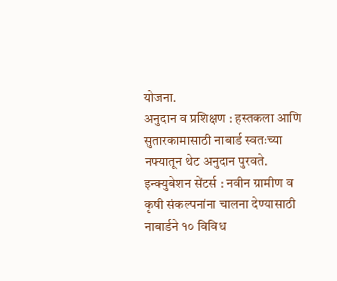योजना.
अनुदान व प्रशिक्षण : हस्तकला आणि सुतारकामासाठी नाबार्ड स्वतःच्या नफ्यातून थेट अनुदान पुरवते.
इन्क्युबेशन सेंटर्स : नवीन ग्रामीण व कृषी संकल्पनांना चालना देण्यासाठी नाबार्डने १० विविध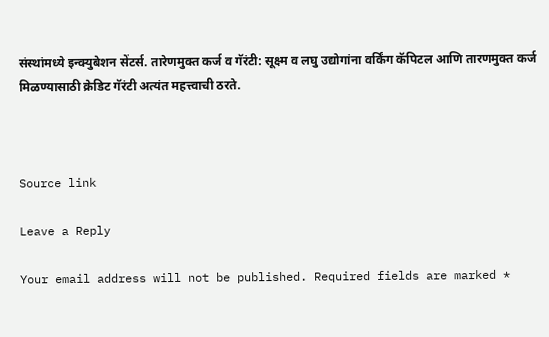संस्थांमध्ये इन्क्युबेशन सेंटर्स. तारेणमुक्त कर्ज व गॅरंटी: सूक्ष्म व लघु उद्योगांना वर्किंग कॅपिटल आणि तारणमुक्त कर्ज मिळण्यासाठी क्रेडिट गॅरंटी अत्यंत महत्त्वाची ठरते.



Source link

Leave a Reply

Your email address will not be published. Required fields are marked *